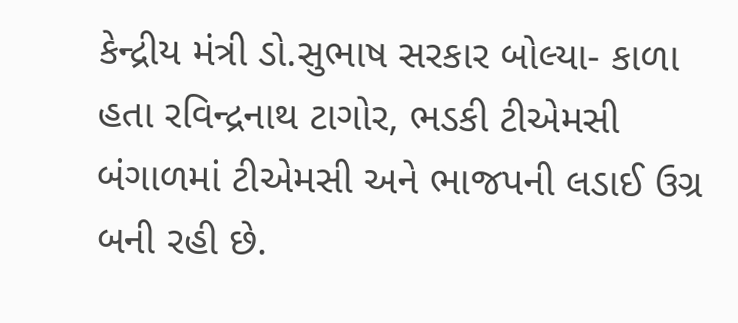કેન્દ્રીય મંત્રી ડો.સુભાષ સરકાર બોલ્યા- કાળા હતા રવિન્દ્રનાથ ટાગોર, ભડકી ટીએમસી
બંગાળમાં ટીએમસી અને ભાજપની લડાઈ ઉગ્ર બની રહી છે.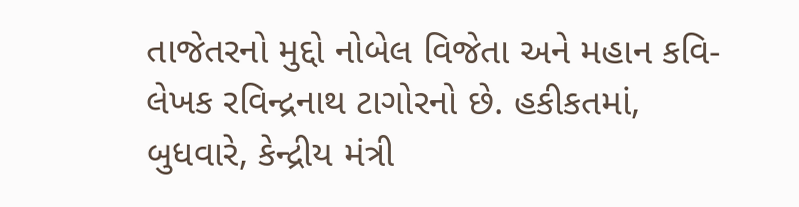તાજેતરનો મુદ્દો નોબેલ વિજેતા અને મહાન કવિ-લેખક રવિન્દ્રનાથ ટાગોરનો છે. હકીકતમાં, બુધવારે, કેન્દ્રીય મંત્રી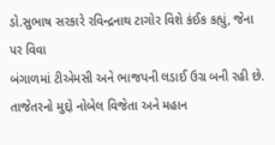ડો.સુભાષ સરકારે રવિન્દ્રનાથ ટાગોર વિશે કંઈક કહ્યું, જેના પર વિવા
બંગાળમાં ટીએમસી અને ભાજપની લડાઈ ઉગ્ર બની રહી છે. તાજેતરનો મુદ્દો નોબેલ વિજેતા અને મહાન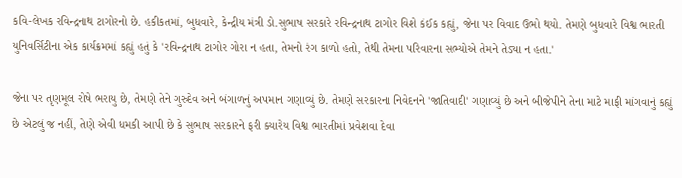કવિ-લેખક રવિન્દ્રનાથ ટાગોરનો છે. હકીકતમાં, બુધવારે, કેન્દ્રીય મંત્રી ડો.સુભાષ સરકારે રવિન્દ્રનાથ ટાગોર વિશે કંઈક કહ્યું, જેના પર વિવાદ ઉભો થયો. તેમણે બુધવારે વિશ્વ ભારતી યુનિવર્સિટીના એક કાર્યક્રમમાં કહ્યું હતું કે 'રવિન્દ્રનાથ ટાગોર ગોરા ન હતા, તેમનો રંગ કાળો હતો, તેથી તેમના પરિવારના સભ્યોએ તેમને તેડ્યા ન હતા.'

જેના પર તૃણમૂલ રોષે ભરાયુ છે, તેમણે તેને ગુરુદેવ અને બંગાળનું અપમાન ગણાવ્યું છે. તેમણે સરકારના નિવેદનને 'જાતિવાદી' ગણાવ્યું છે અને બીજેપીને તેના માટે માફી માંગવાનું કહ્યું છે એટલું જ નહીં, તેણે એવી ધમકી આપી છે કે સુભાષ સરકારને ફરી ક્યારેય વિશ્વ ભારતીમાં પ્રવેશવા દેવા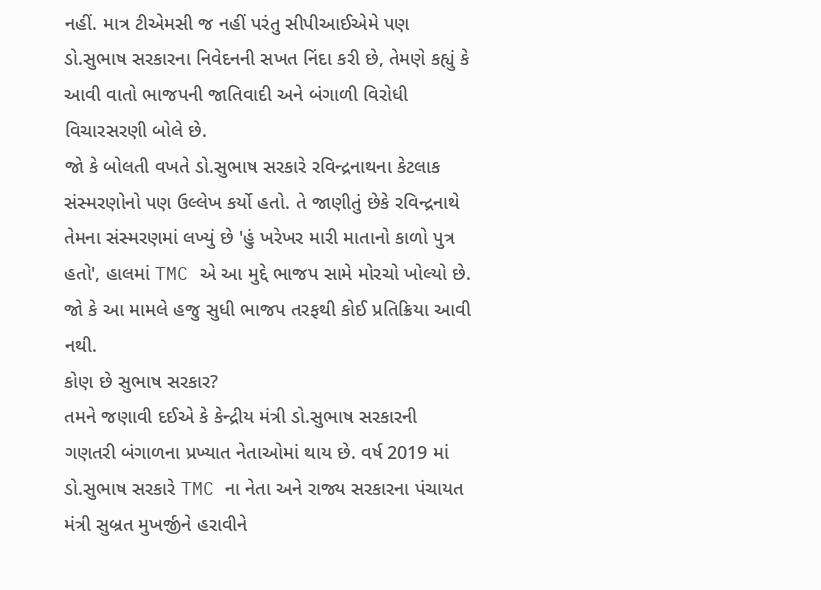નહીં. માત્ર ટીએમસી જ નહીં પરંતુ સીપીઆઈએમે પણ ડો.સુભાષ સરકારના નિવેદનની સખત નિંદા કરી છે, તેમણે કહ્યું કે આવી વાતો ભાજપની જાતિવાદી અને બંગાળી વિરોધી વિચારસરણી બોલે છે.
જો કે બોલતી વખતે ડો.સુભાષ સરકારે રવિન્દ્રનાથના કેટલાક સંસ્મરણોનો પણ ઉલ્લેખ કર્યો હતો. તે જાણીતું છેકે રવિન્દ્રનાથે તેમના સંસ્મરણમાં લખ્યું છે 'હું ખરેખર મારી માતાનો કાળો પુત્ર હતો', હાલમાં TMC એ આ મુદ્દે ભાજપ સામે મોરચો ખોલ્યો છે. જો કે આ મામલે હજુ સુધી ભાજપ તરફથી કોઈ પ્રતિક્રિયા આવી નથી.
કોણ છે સુભાષ સરકાર?
તમને જણાવી દઈએ કે કેન્દ્રીય મંત્રી ડો.સુભાષ સરકારની ગણતરી બંગાળના પ્રખ્યાત નેતાઓમાં થાય છે. વર્ષ 2019 માં ડો.સુભાષ સરકારે TMC ના નેતા અને રાજ્ય સરકારના પંચાયત મંત્રી સુબ્રત મુખર્જીને હરાવીને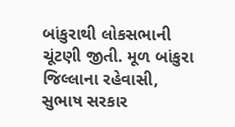બાંકુરાથી લોકસભાની ચૂંટણી જીતી. મૂળ બાંકુરા જિલ્લાના રહેવાસી, સુભાષ સરકાર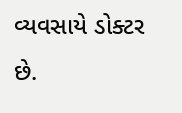વ્યવસાયે ડોક્ટર છે.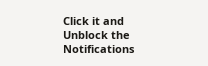Click it and Unblock the Notifications